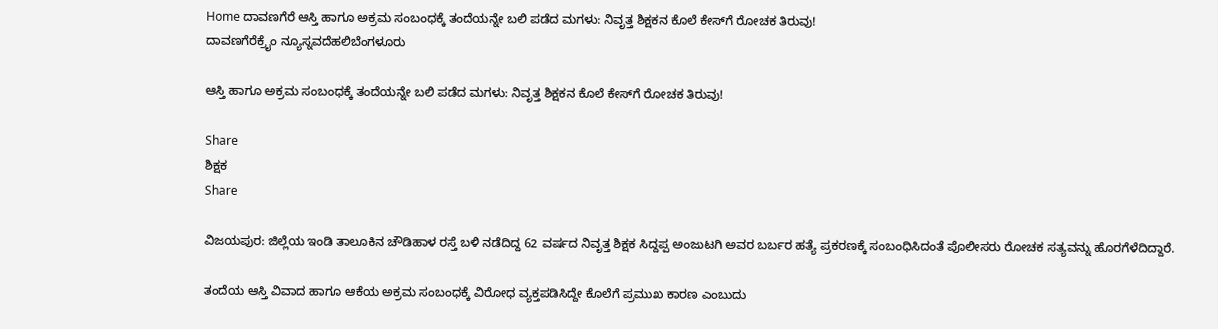Home ದಾವಣಗೆರೆ ಆಸ್ತಿ ಹಾಗೂ ಅಕ್ರಮ ಸಂಬಂಧಕ್ಕೆ ತಂದೆಯನ್ನೇ ಬಲಿ ಪಡೆದ ಮಗಳು: ನಿವೃತ್ತ ಶಿಕ್ಷಕನ ಕೊಲೆ ಕೇಸ್‌ಗೆ ರೋಚಕ ತಿರುವು!
ದಾವಣಗೆರೆಕ್ರೈಂ ನ್ಯೂಸ್ನವದೆಹಲಿಬೆಂಗಳೂರು

ಆಸ್ತಿ ಹಾಗೂ ಅಕ್ರಮ ಸಂಬಂಧಕ್ಕೆ ತಂದೆಯನ್ನೇ ಬಲಿ ಪಡೆದ ಮಗಳು: ನಿವೃತ್ತ ಶಿಕ್ಷಕನ ಕೊಲೆ ಕೇಸ್‌ಗೆ ರೋಚಕ ತಿರುವು!

Share
ಶಿಕ್ಷಕ
Share

ವಿಜಯಪುರ: ಜಿಲ್ಲೆಯ ಇಂಡಿ ತಾಲೂಕಿನ ಚೌಡಿಹಾಳ ರಸ್ತೆ ಬಳಿ ನಡೆದಿದ್ದ 62 ವರ್ಷದ ನಿವೃತ್ತ ಶಿಕ್ಷಕ ಸಿದ್ದಪ್ಪ ಅಂಜುಟಗಿ ಅವರ ಬರ್ಬರ ಹತ್ಯೆ ಪ್ರಕರಣಕ್ಕೆ ಸಂಬಂಧಿಸಿದಂತೆ ಪೊಲೀಸರು ರೋಚಕ ಸತ್ಯವನ್ನು ಹೊರಗೆಳೆದಿದ್ದಾರೆ.

ತಂದೆಯ ಆಸ್ತಿ ವಿವಾದ ಹಾಗೂ ಆಕೆಯ ಅಕ್ರಮ ಸಂಬಂಧಕ್ಕೆ ವಿರೋಧ ವ್ಯಕ್ತಪಡಿಸಿದ್ದೇ ಕೊಲೆಗೆ ಪ್ರಮುಖ ಕಾರಣ ಎಂಬುದು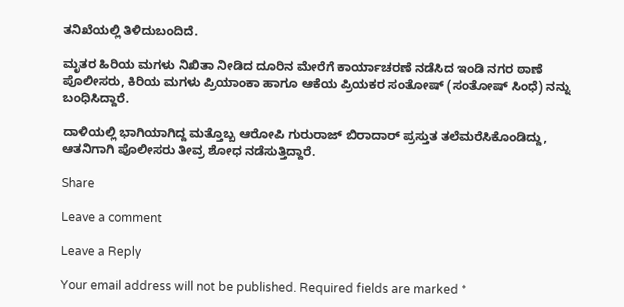ತನಿಖೆಯಲ್ಲಿ ತಿಳಿದುಬಂದಿದೆ.

ಮೃತರ ಹಿರಿಯ ಮಗಳು ನಿಖಿತಾ ನೀಡಿದ ದೂರಿನ ಮೇರೆಗೆ ಕಾರ್ಯಾಚರಣೆ ನಡೆಸಿದ ಇಂಡಿ ನಗರ ಠಾಣೆ ಪೊಲೀಸರು, ಕಿರಿಯ ಮಗಳು ಪ್ರಿಯಾಂಕಾ ಹಾಗೂ ಆಕೆಯ ಪ್ರಿಯಕರ ಸಂತೋಷ್ (ಸಂತೋಷ್ ಸಿಂಧೆ) ನನ್ನು ಬಂಧಿಸಿದ್ದಾರೆ.

ದಾಳಿಯಲ್ಲಿ ಭಾಗಿಯಾಗಿದ್ದ ಮತ್ತೊಬ್ಬ ಆರೋಪಿ ಗುರುರಾಜ್ ಬಿರಾದಾರ್ ಪ್ರಸ್ತುತ ತಲೆಮರೆಸಿಕೊಂಡಿದ್ದು, ಆತನಿಗಾಗಿ ಪೊಲೀಸರು ತೀವ್ರ ಶೋಧ ನಡೆಸುತ್ತಿದ್ದಾರೆ.

Share

Leave a comment

Leave a Reply

Your email address will not be published. Required fields are marked *